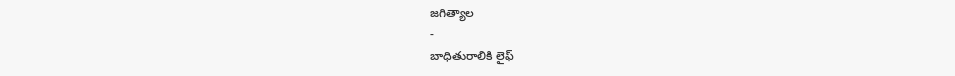జగిత్యాల
-
బాధితురాలికి లైఫ్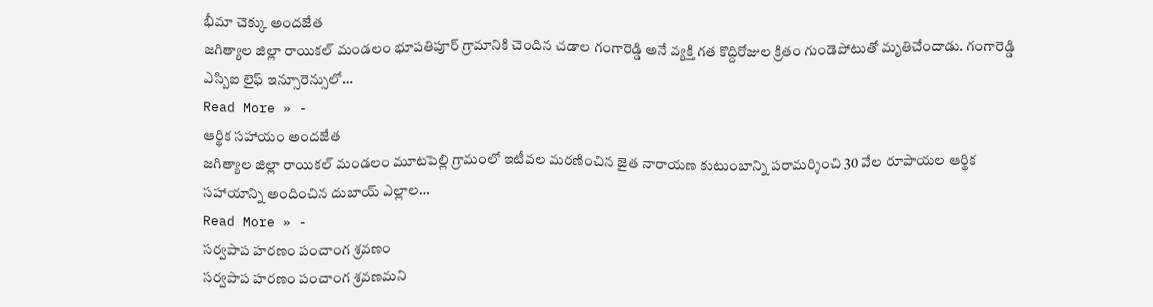భీమా చెక్కు అందజేత
జగిత్యాల జిల్లా రాయికల్ మండలం భూపతిపూర్ గ్రామానికి చెందిన చడాల గంగారెడ్డి అనే వ్యక్తి గత కొద్దిరోజుల క్రితం గుండెపోటుతో మృతిచేందాడు. గంగారెడ్డి ఎస్బిఐ లైఫ్ ఇన్సూరెన్సులో…
Read More » -
ఆర్థిక సహాయం అందజేత
జగిత్యాల జిల్లా రాయికల్ మండలం మూటపెల్లి గ్రామంలో ఇటీవల మరణించిన జైత నారాయణ కుటుంబాన్ని పరామర్శించి 30 వేల రూపాయల ఆర్థిక సహాయాన్ని అందించిన దుబాయ్ ఎల్లాల…
Read More » -
సర్వపాప హరణం పంచాంగ శ్రవణం
సర్వపాప హరణం పంచాంగ శ్రవణమని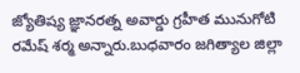జ్యోతిష్య జ్ఞానరత్న అవార్డు గ్రహీత మునుగోటి రమేష్ శర్మ అన్నారు.బుధవారం జగిత్యాల జిల్లా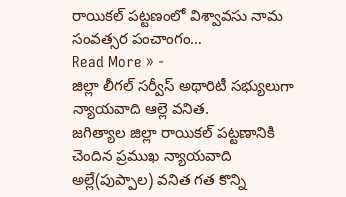రాయికల్ పట్టణంలో విశ్వావసు నామ సంవత్సర పంచాంగం…
Read More » -
జిల్లా లీగల్ సర్వీస్ అథారిటీ సభ్యులుగా న్యాయవాది ఆల్లె వనిత.
జగిత్యాల జిల్లా రాయికల్ పట్టణానికి చెందిన ప్రముఖ న్యాయవాది అల్లే(పుప్పాల) వనిత గత కొన్ని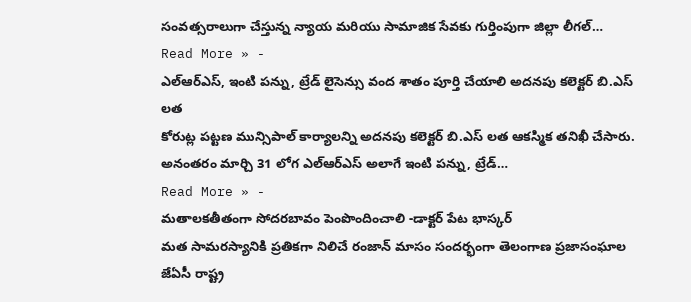సంవత్సరాలుగా చేస్తున్న న్యాయ మరియు సామాజిక సేవకు గుర్తింపుగా జిల్లా లీగల్…
Read More » -
ఎల్ఆర్ఎస్, ఇంటి పన్ను, ట్రేడ్ లైసెన్సు వంద శాతం పూర్తి చేయాలి అదనపు కలెక్టర్ బి.ఎస్ లత
కోరుట్ల పట్టణ మున్సిపాల్ కార్యాలన్ని అదనపు కలెక్టర్ బి.ఎస్ లత ఆకస్మిక తనిఖీ చేసారు. అనంతరం మార్చి 31 లోగ ఎల్ఆర్ఎస్ అలాగే ఇంటి పన్ను, ట్రేడ్…
Read More » -
మతాలకతీతంగా సోదరబావం పెంపొందించాలి -డాక్టర్ పేట భాస్కర్
మత సామరస్యానికి ప్రతికగా నిలిచే రంజాన్ మాసం సందర్భంగా తెలంగాణ ప్రజాసంఘాల జేఏసీ రాష్ట్ర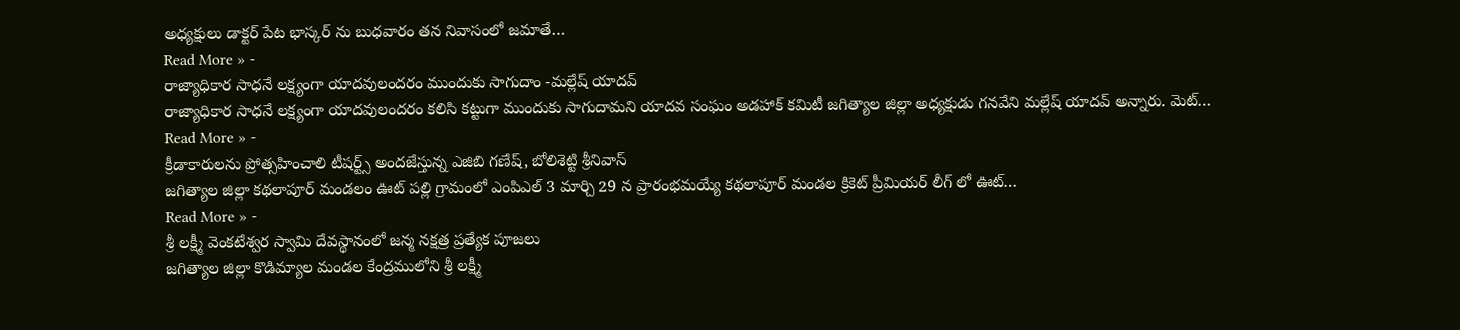అధ్యక్షులు డాక్టర్ పేట భాస్కర్ ను బుధవారం తన నివాసంలో జమాతే…
Read More » -
రాజ్యాధికార సాధనే లక్ష్యంగా యాదవులందరం ముందుకు సాగుదాం -మల్లేష్ యాదవ్
రాజ్యాధికార సాధనే లక్ష్యంగా యాదవులందరం కలిసి కట్టుగా ముందుకు సాగుదామని యాదవ సంఘం అడహాక్ కమిటీ జగిత్యాల జిల్లా అధ్యక్షుడు గనవేని మల్లేష్ యాదవ్ అన్నారు. మెట్…
Read More » -
క్రీడాకారులను ప్రోత్సహించాలి టీషర్ట్స్ అందజేస్తున్న ఎజిబి గణేష్, బోలిశెట్టి శ్రీనివాస్
జగిత్యాల జిల్లా కథలాపూర్ మండలం ఊట్ పల్లి గ్రామంలో ఎంపిఎల్ 3 మార్చి 29 న ప్రారంభమయ్యే కథలాపూర్ మండల క్రికెట్ ప్రీమియర్ లీగ్ లో ఊట్…
Read More » -
శ్రీ లక్ష్మీ వెంకటేశ్వర స్వామి దేవస్థానంలో జన్మ నక్షత్ర ప్రత్యేక పూజలు
జగిత్యాల జిల్లా కొడిమ్యాల మండల కేంద్రములోని శ్రీ లక్ష్మీ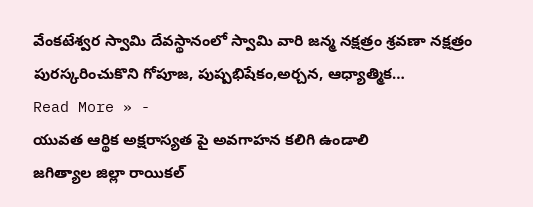వేంకటేశ్వర స్వామి దేవస్థానంలో స్వామి వారి జన్మ నక్షత్రం శ్రవణా నక్షత్రం పురస్కరించుకొని గోపూజ, పుష్పభిషేకం,అర్చన, ఆధ్యాత్మిక…
Read More » -
యువత ఆర్థిక అక్షరాస్యత పై అవగాహన కలిగి ఉండాలి
జగిత్యాల జిల్లా రాయికల్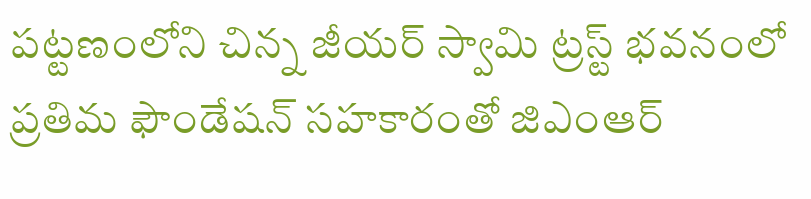పట్టణంలోని చిన్న జీయర్ స్వామి ట్రస్ట్ భవనంలో ప్రతిమ ఫౌండేషన్ సహకారంతో జిఎంఆర్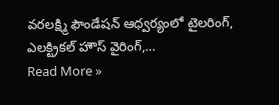వరలక్ష్మి ఫౌండేషన్ ఆధ్వర్యంలో టైలరింగ్, ఎలక్ట్రికల్ హౌస్ వైరింగ్,…
Read More »